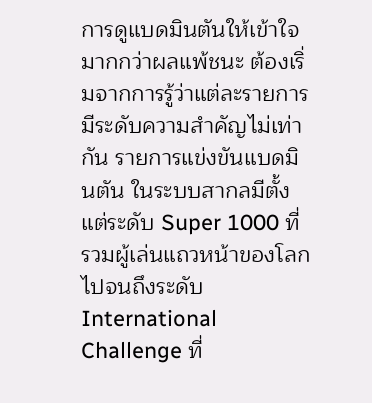การดูแบดมินตันให้เข้าใจมากกว่าผลแพ้ชนะ ต้องเริ่มจากการรู้ว่าแต่ละรายการมีระดับความสำคัญไม่เท่ากัน รายการแข่งขันแบดมินตัน ในระบบสากลมีตั้งแต่ระดับ Super 1000 ที่รวมผู้เล่นแถวหน้าของโลก ไปจนถึงระดับ International Challenge ที่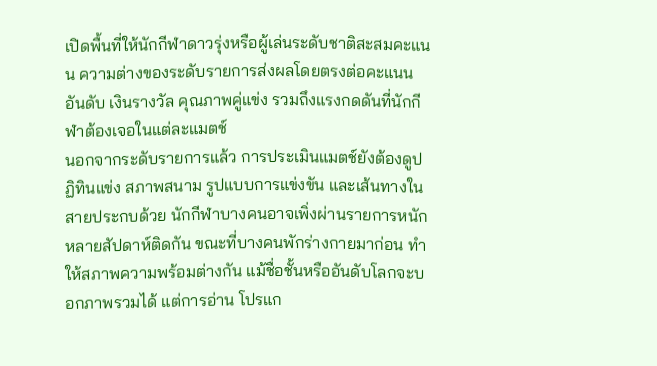เปิดพื้นที่ให้นักกีฬาดาวรุ่งหรือผู้เล่นระดับชาติสะสมคะแนน ความต่างของระดับรายการส่งผลโดยตรงต่อคะแนนอันดับ เงินรางวัล คุณภาพคู่แข่ง รวมถึงแรงกดดันที่นักกีฬาต้องเจอในแต่ละแมตช์
นอกจากระดับรายการแล้ว การประเมินแมตช์ยังต้องดูปฏิทินแข่ง สภาพสนาม รูปแบบการแข่งขัน และเส้นทางในสายประกบด้วย นักกีฬาบางคนอาจเพิ่งผ่านรายการหนักหลายสัปดาห์ติดกัน ขณะที่บางคนพักร่างกายมาก่อน ทำให้สภาพความพร้อมต่างกัน แม้ชื่อชั้นหรืออันดับโลกจะบอกภาพรวมได้ แต่การอ่าน โปรแก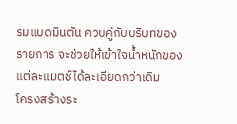รมแบดมินตัน ควบคู่กับบริบทของรายการ จะช่วยให้เข้าใจน้ำหนักของแต่ละแมตช์ได้ละเอียดกว่าเดิม
โครงสร้างระ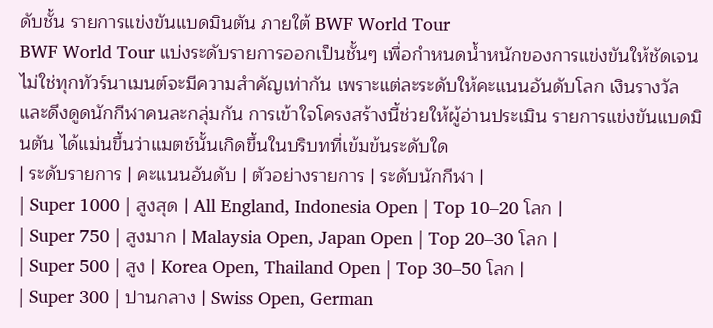ดับชั้น รายการแข่งขันแบดมินตัน ภายใต้ BWF World Tour
BWF World Tour แบ่งระดับรายการออกเป็นชั้นๆ เพื่อกำหนดน้ำหนักของการแข่งขันให้ชัดเจน ไม่ใช่ทุกทัวร์นาเมนต์จะมีความสำคัญเท่ากัน เพราะแต่ละระดับให้คะแนนอันดับโลก เงินรางวัล และดึงดูดนักกีฬาคนละกลุ่มกัน การเข้าใจโครงสร้างนี้ช่วยให้ผู้อ่านประเมิน รายการแข่งขันแบดมินตัน ได้แม่นขึ้นว่าแมตช์นั้นเกิดขึ้นในบริบทที่เข้มข้นระดับใด
| ระดับรายการ | คะแนนอันดับ | ตัวอย่างรายการ | ระดับนักกีฬา |
| Super 1000 | สูงสุด | All England, Indonesia Open | Top 10–20 โลก |
| Super 750 | สูงมาก | Malaysia Open, Japan Open | Top 20–30 โลก |
| Super 500 | สูง | Korea Open, Thailand Open | Top 30–50 โลก |
| Super 300 | ปานกลาง | Swiss Open, German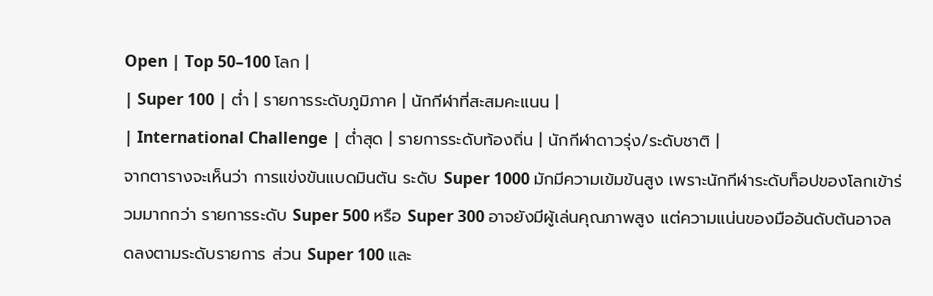Open | Top 50–100 โลก |
| Super 100 | ต่ำ | รายการระดับภูมิภาค | นักกีฬาที่สะสมคะแนน |
| International Challenge | ต่ำสุด | รายการระดับท้องถิ่น | นักกีฬาดาวรุ่ง/ระดับชาติ |
จากตารางจะเห็นว่า การแข่งขันแบดมินตัน ระดับ Super 1000 มักมีความเข้มข้นสูง เพราะนักกีฬาระดับท็อปของโลกเข้าร่วมมากกว่า รายการระดับ Super 500 หรือ Super 300 อาจยังมีผู้เล่นคุณภาพสูง แต่ความแน่นของมืออันดับต้นอาจลดลงตามระดับรายการ ส่วน Super 100 และ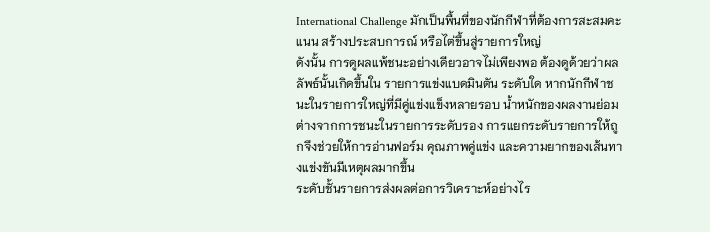International Challenge มักเป็นพื้นที่ของนักกีฬาที่ต้องการสะสมคะแนน สร้างประสบการณ์ หรือไต่ขึ้นสู่รายการใหญ่
ดังนั้น การดูผลแพ้ชนะอย่างเดียวอาจไม่เพียงพอ ต้องดูด้วยว่าผลลัพธ์นั้นเกิดขึ้นใน รายการแข่งแบดมินตัน ระดับใด หากนักกีฬาชนะในรายการใหญ่ที่มีคู่แข่งแข็งหลายรอบ น้ำหนักของผลงานย่อมต่างจากการชนะในรายการระดับรอง การแยกระดับรายการให้ถูกจึงช่วยให้การอ่านฟอร์ม คุณภาพคู่แข่ง และความยากของเส้นทางแข่งขันมีเหตุผลมากขึ้น
ระดับชั้นรายการส่งผลต่อการวิเคราะห์อย่างไร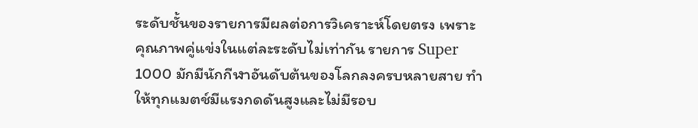ระดับชั้นของรายการมีผลต่อการวิเคราะห์โดยตรง เพราะคุณภาพคู่แข่งในแต่ละระดับไม่เท่ากัน รายการ Super 1000 มักมีนักกีฬาอันดับต้นของโลกลงครบหลายสาย ทำให้ทุกแมตช์มีแรงกดดันสูงและไม่มีรอบ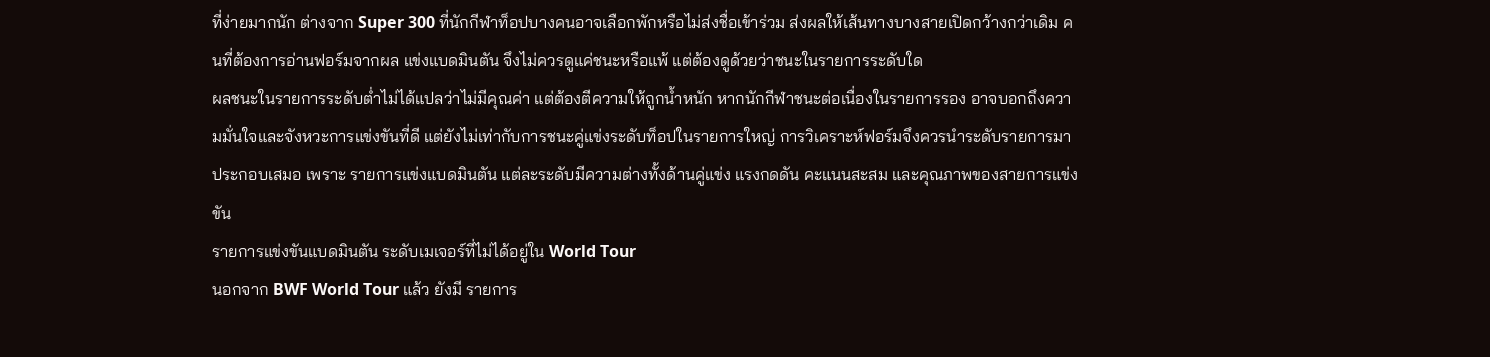ที่ง่ายมากนัก ต่างจาก Super 300 ที่นักกีฬาท็อปบางคนอาจเลือกพักหรือไม่ส่งชื่อเข้าร่วม ส่งผลให้เส้นทางบางสายเปิดกว้างกว่าเดิม คนที่ต้องการอ่านฟอร์มจากผล แข่งแบดมินตัน จึงไม่ควรดูแค่ชนะหรือแพ้ แต่ต้องดูด้วยว่าชนะในรายการระดับใด
ผลชนะในรายการระดับต่ำไม่ได้แปลว่าไม่มีคุณค่า แต่ต้องตีความให้ถูกน้ำหนัก หากนักกีฬาชนะต่อเนื่องในรายการรอง อาจบอกถึงความมั่นใจและจังหวะการแข่งขันที่ดี แต่ยังไม่เท่ากับการชนะคู่แข่งระดับท็อปในรายการใหญ่ การวิเคราะห์ฟอร์มจึงควรนำระดับรายการมาประกอบเสมอ เพราะ รายการแข่งแบดมินตัน แต่ละระดับมีความต่างทั้งด้านคู่แข่ง แรงกดดัน คะแนนสะสม และคุณภาพของสายการแข่งขัน
รายการแข่งขันแบดมินตัน ระดับเมเจอร์ที่ไม่ได้อยู่ใน World Tour
นอกจาก BWF World Tour แล้ว ยังมี รายการ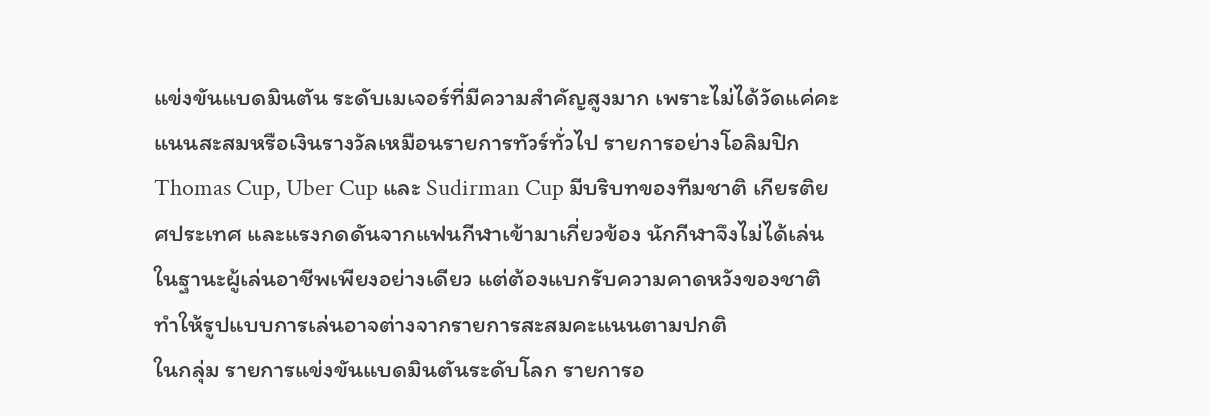แข่งขันแบดมินตัน ระดับเมเจอร์ที่มีความสำคัญสูงมาก เพราะไม่ได้วัดแค่คะแนนสะสมหรือเงินรางวัลเหมือนรายการทัวร์ทั่วไป รายการอย่างโอลิมปิก Thomas Cup, Uber Cup และ Sudirman Cup มีบริบทของทีมชาติ เกียรติยศประเทศ และแรงกดดันจากแฟนกีฬาเข้ามาเกี่ยวข้อง นักกีฬาจึงไม่ได้เล่นในฐานะผู้เล่นอาชีพเพียงอย่างเดียว แต่ต้องแบกรับความคาดหวังของชาติ ทำให้รูปแบบการเล่นอาจต่างจากรายการสะสมคะแนนตามปกติ
ในกลุ่ม รายการแข่งขันแบดมินตันระดับโลก รายการอ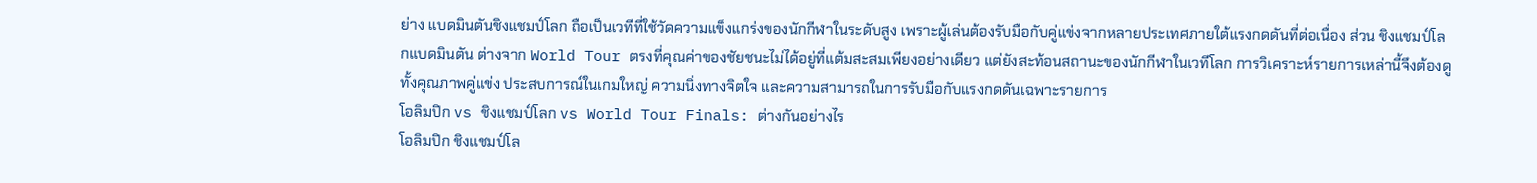ย่าง แบดมินตันชิงแชมป์โลก ถือเป็นเวทีที่ใช้วัดความแข็งแกร่งของนักกีฬาในระดับสูง เพราะผู้เล่นต้องรับมือกับคู่แข่งจากหลายประเทศภายใต้แรงกดดันที่ต่อเนื่อง ส่วน ชิงแชมป์โลกแบดมินตัน ต่างจาก World Tour ตรงที่คุณค่าของชัยชนะไม่ได้อยู่ที่แต้มสะสมเพียงอย่างเดียว แต่ยังสะท้อนสถานะของนักกีฬาในเวทีโลก การวิเคราะห์รายการเหล่านี้จึงต้องดูทั้งคุณภาพคู่แข่ง ประสบการณ์ในเกมใหญ่ ความนิ่งทางจิตใจ และความสามารถในการรับมือกับแรงกดดันเฉพาะรายการ
โอลิมปิก vs ชิงแชมป์โลก vs World Tour Finals: ต่างกันอย่างไร
โอลิมปิก ชิงแชมป์โล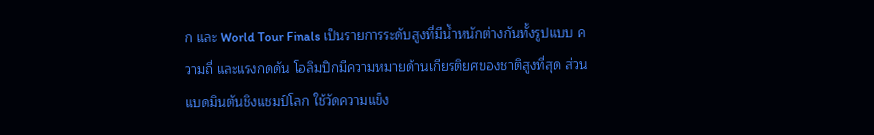ก และ World Tour Finals เป็นรายการระดับสูงที่มีน้ำหนักต่างกันทั้งรูปแบบ ความถี่ และแรงกดดัน โอลิมปิกมีความหมายด้านเกียรติยศของชาติสูงที่สุด ส่วน แบดมินตันชิงแชมป์โลก ใช้วัดความแข็ง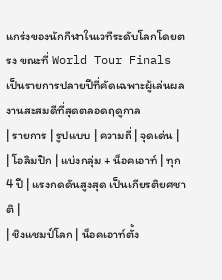แกร่งของนักกีฬาในเวทีระดับโลกโดยตรง ขณะที่ World Tour Finals เป็นรายการปลายปีที่คัดเฉพาะผู้เล่นผลงานสะสมดีที่สุดตลอดฤดูกาล
| รายการ | รูปแบบ | ความถี่ | จุดเด่น |
| โอลิมปิก | แบ่งกลุ่ม + น็อคเอาท์ | ทุก 4 ปี | แรงกดดันสูงสุด เป็นเกียรติยศชาติ |
| ชิงแชมป์โลก | น็อคเอาท์ตั้ง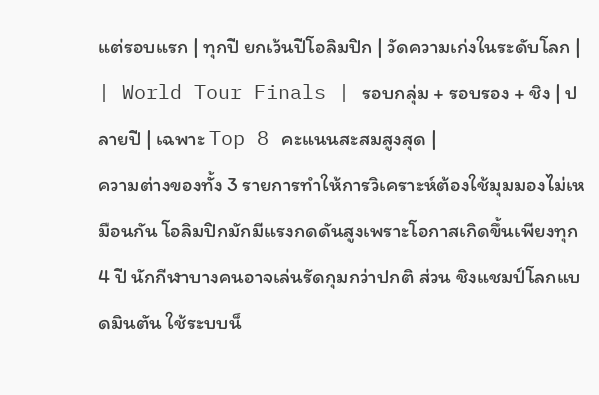แต่รอบแรก | ทุกปี ยกเว้นปีโอลิมปิก | วัดความเก่งในระดับโลก |
| World Tour Finals | รอบกลุ่ม + รอบรอง + ชิง | ปลายปี | เฉพาะ Top 8 คะแนนสะสมสูงสุด |
ความต่างของทั้ง 3 รายการทำให้การวิเคราะห์ต้องใช้มุมมองไม่เหมือนกัน โอลิมปิกมักมีแรงกดดันสูงเพราะโอกาสเกิดขึ้นเพียงทุก 4 ปี นักกีฬาบางคนอาจเล่นรัดกุมกว่าปกติ ส่วน ชิงแชมป์โลกแบดมินตัน ใช้ระบบน็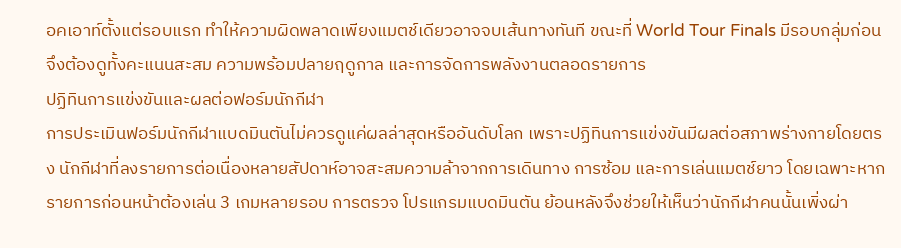อคเอาท์ตั้งแต่รอบแรก ทำให้ความผิดพลาดเพียงแมตช์เดียวอาจจบเส้นทางทันที ขณะที่ World Tour Finals มีรอบกลุ่มก่อน จึงต้องดูทั้งคะแนนสะสม ความพร้อมปลายฤดูกาล และการจัดการพลังงานตลอดรายการ
ปฏิทินการแข่งขันและผลต่อฟอร์มนักกีฬา
การประเมินฟอร์มนักกีฬาแบดมินตันไม่ควรดูแค่ผลล่าสุดหรืออันดับโลก เพราะปฏิทินการแข่งขันมีผลต่อสภาพร่างกายโดยตรง นักกีฬาที่ลงรายการต่อเนื่องหลายสัปดาห์อาจสะสมความล้าจากการเดินทาง การซ้อม และการเล่นแมตช์ยาว โดยเฉพาะหากรายการก่อนหน้าต้องเล่น 3 เกมหลายรอบ การตรวจ โปรแกรมแบดมินตัน ย้อนหลังจึงช่วยให้เห็นว่านักกีฬาคนนั้นเพิ่งผ่า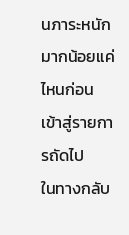นภาระหนักมากน้อยแค่ไหนก่อนเข้าสู่รายการถัดไป
ในทางกลับ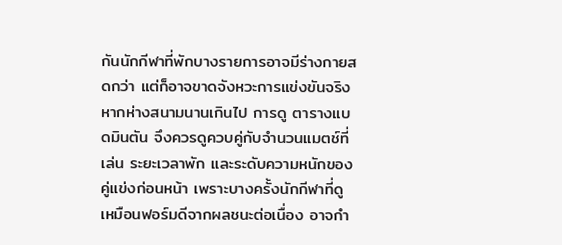กันนักกีฬาที่พักบางรายการอาจมีร่างกายสดกว่า แต่ก็อาจขาดจังหวะการแข่งขันจริง หากห่างสนามนานเกินไป การดู ตารางแบดมินตัน จึงควรดูควบคู่กับจำนวนแมตช์ที่เล่น ระยะเวลาพัก และระดับความหนักของคู่แข่งก่อนหน้า เพราะบางครั้งนักกีฬาที่ดูเหมือนฟอร์มดีจากผลชนะต่อเนื่อง อาจกำ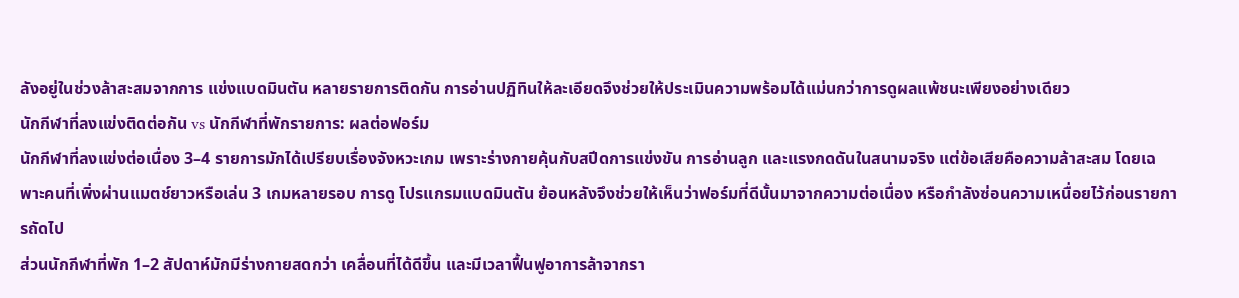ลังอยู่ในช่วงล้าสะสมจากการ แข่งแบดมินตัน หลายรายการติดกัน การอ่านปฏิทินให้ละเอียดจึงช่วยให้ประเมินความพร้อมได้แม่นกว่าการดูผลแพ้ชนะเพียงอย่างเดียว
นักกีฬาที่ลงแข่งติดต่อกัน vs นักกีฬาที่พักรายการ: ผลต่อฟอร์ม
นักกีฬาที่ลงแข่งต่อเนื่อง 3–4 รายการมักได้เปรียบเรื่องจังหวะเกม เพราะร่างกายคุ้นกับสปีดการแข่งขัน การอ่านลูก และแรงกดดันในสนามจริง แต่ข้อเสียคือความล้าสะสม โดยเฉพาะคนที่เพิ่งผ่านแมตช์ยาวหรือเล่น 3 เกมหลายรอบ การดู โปรแกรมแบดมินตัน ย้อนหลังจึงช่วยให้เห็นว่าฟอร์มที่ดีนั้นมาจากความต่อเนื่อง หรือกำลังซ่อนความเหนื่อยไว้ก่อนรายการถัดไป
ส่วนนักกีฬาที่พัก 1–2 สัปดาห์มักมีร่างกายสดกว่า เคลื่อนที่ได้ดีขึ้น และมีเวลาฟื้นฟูอาการล้าจากรา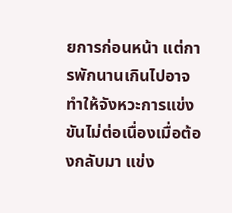ยการก่อนหน้า แต่การพักนานเกินไปอาจทำให้จังหวะการแข่งขันไม่ต่อเนื่องเมื่อต้องกลับมา แข่ง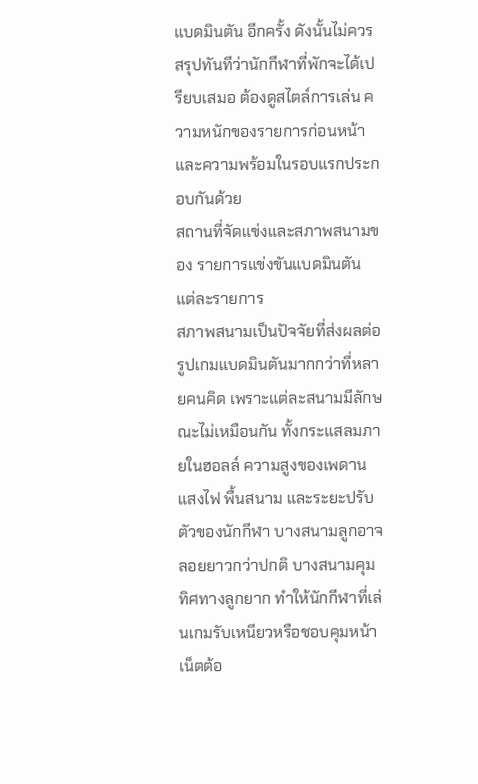แบดมินตัน อีกครั้ง ดังนั้นไม่ควรสรุปทันทีว่านักกีฬาที่พักจะได้เปรียบเสมอ ต้องดูสไตล์การเล่น ความหนักของรายการก่อนหน้า และความพร้อมในรอบแรกประกอบกันด้วย
สถานที่จัดแข่งและสภาพสนามของ รายการแข่งขันแบดมินตัน แต่ละรายการ
สภาพสนามเป็นปัจจัยที่ส่งผลต่อรูปเกมแบดมินตันมากกว่าที่หลายคนคิด เพราะแต่ละสนามมีลักษณะไม่เหมือนกัน ทั้งกระแสลมภายในฮอลล์ ความสูงของเพดาน แสงไฟ พื้นสนาม และระยะปรับตัวของนักกีฬา บางสนามลูกอาจลอยยาวกว่าปกติ บางสนามคุมทิศทางลูกยาก ทำให้นักกีฬาที่เล่นเกมรับเหนียวหรือชอบคุมหน้าเน็ตต้อ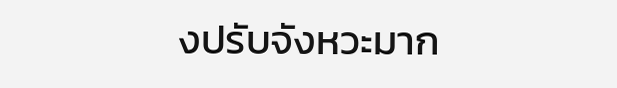งปรับจังหวะมาก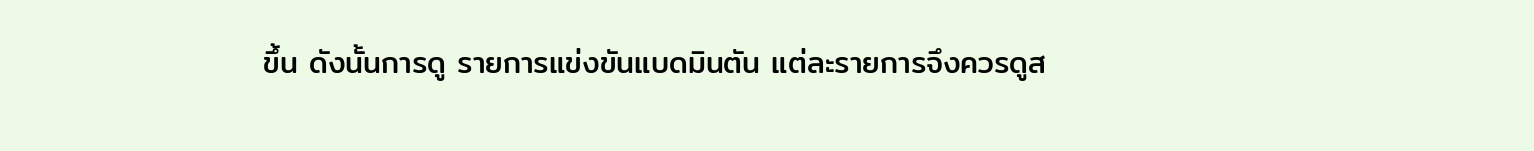ขึ้น ดังนั้นการดู รายการแข่งขันแบดมินตัน แต่ละรายการจึงควรดูส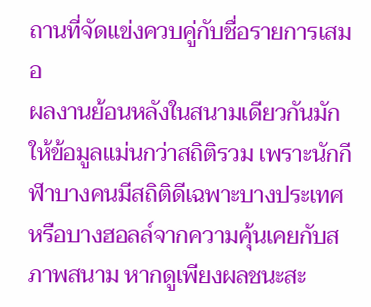ถานที่จัดแข่งควบคู่กับชื่อรายการเสมอ
ผลงานย้อนหลังในสนามเดียวกันมักให้ข้อมูลแม่นกว่าสถิติรวม เพราะนักกีฬาบางคนมีสถิติดีเฉพาะบางประเทศหรือบางฮอลล์จากความคุ้นเคยกับสภาพสนาม หากดูเพียงผลชนะสะ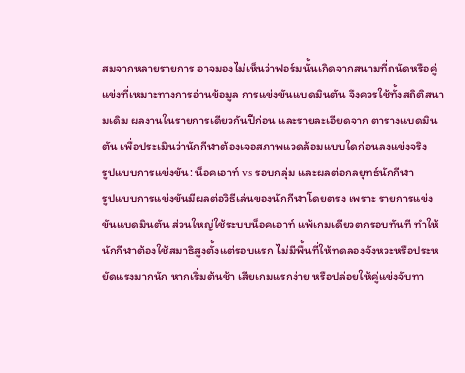สมจากหลายรายการ อาจมองไม่เห็นว่าฟอร์มนั้นเกิดจากสนามที่ถนัดหรือคู่แข่งที่เหมาะทางการอ่านข้อมูล การแข่งขันแบดมินตัน จึงควรใช้ทั้งสถิติสนามเดิม ผลงานในรายการเดียวกันปีก่อน และรายละเอียดจาก ตารางแบดมินตัน เพื่อประเมินว่านักกีฬาต้องเจอสภาพแวดล้อมแบบใดก่อนลงแข่งจริง
รูปแบบการแข่งขัน: น็อคเอาท์ vs รอบกลุ่ม และผลต่อกลยุทธ์นักกีฬา
รูปแบบการแข่งขันมีผลต่อวิธีเล่นของนักกีฬาโดยตรง เพราะ รายการแข่งขันแบดมินตัน ส่วนใหญ่ใช้ระบบน็อคเอาท์ แพ้เกมเดียวตกรอบทันที ทำให้นักกีฬาต้องใช้สมาธิสูงตั้งแต่รอบแรก ไม่มีพื้นที่ให้ทดลองจังหวะหรือประหยัดแรงมากนัก หากเริ่มต้นช้า เสียเกมแรกง่าย หรือปล่อยให้คู่แข่งจับทา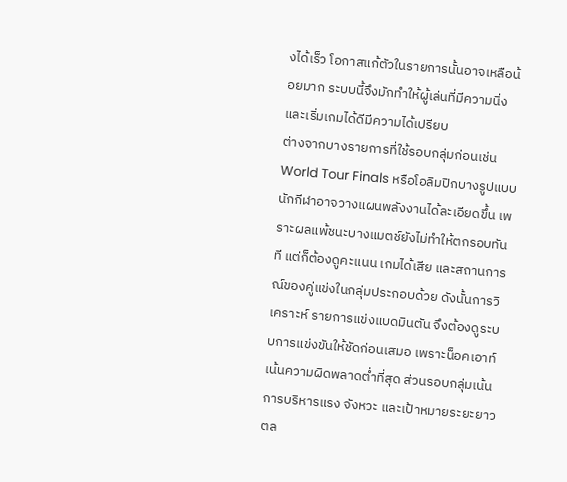งได้เร็ว โอกาสแก้ตัวในรายการนั้นอาจเหลือน้อยมาก ระบบนี้จึงมักทำให้ผู้เล่นที่มีความนิ่งและเริ่มเกมได้ดีมีความได้เปรียบ
ต่างจากบางรายการที่ใช้รอบกลุ่มก่อนเช่น World Tour Finals หรือโอลิมปิกบางรูปแบบ นักกีฬาอาจวางแผนพลังงานได้ละเอียดขึ้น เพราะผลแพ้ชนะบางแมตช์ยังไม่ทำให้ตกรอบทันที แต่ก็ต้องดูคะแนน เกมได้เสีย และสถานการณ์ของคู่แข่งในกลุ่มประกอบด้วย ดังนั้นการวิเคราะห์ รายการแข่งแบดมินตัน จึงต้องดูระบบการแข่งขันให้ชัดก่อนเสมอ เพราะน็อคเอาท์เน้นความผิดพลาดต่ำที่สุด ส่วนรอบกลุ่มเน้นการบริหารแรง จังหวะ และเป้าหมายระยะยาวตล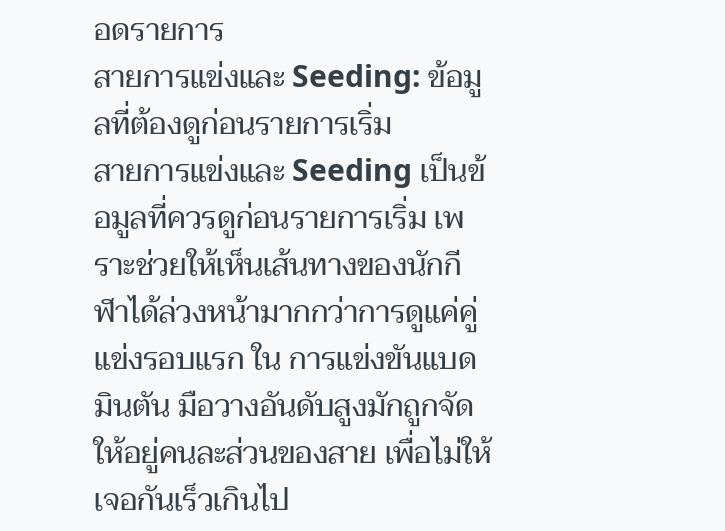อดรายการ
สายการแข่งและ Seeding: ข้อมูลที่ต้องดูก่อนรายการเริ่ม
สายการแข่งและ Seeding เป็นข้อมูลที่ควรดูก่อนรายการเริ่ม เพราะช่วยให้เห็นเส้นทางของนักกีฬาได้ล่วงหน้ามากกว่าการดูแค่คู่แข่งรอบแรก ใน การแข่งขันแบดมินตัน มือวางอันดับสูงมักถูกจัดให้อยู่คนละส่วนของสาย เพื่อไม่ให้เจอกันเร็วเกินไป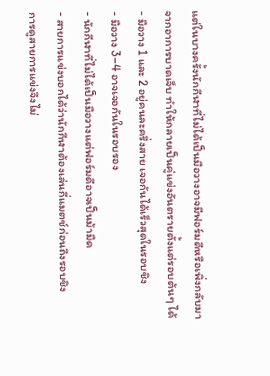แต่ในบางครั้งนักกีฬาที่ไม่ได้เป็นมือวางอาจมีฟอร์มดีหรือเพิ่งกลับมาจากอาการบาดเจ็บ ทำให้กลายเป็นคู่แข่งอันตรายตั้งแต่รอบต้นๆ ได้
- มือวาง 1 และ 2 อยู่คนละครึ่งสาย เจอกันได้เร็วสุดในรอบชิง
- มือวาง 3–4 อาจเจอกันในรอบรอง
- นักกีฬาที่ไม่ได้เป็นมือวางแต่ฟอร์มดีอาจเป็นม้ามืด
- สายการแข่งบอกได้ว่านักกีฬาต้องเล่นกี่แมตช์ก่อนถึงรอบชิง
การดูสายการแข่งจึงไม่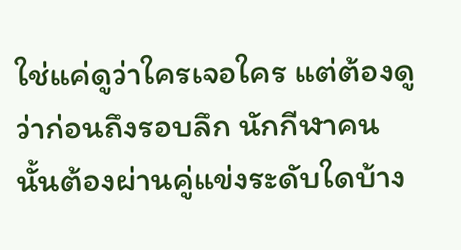ใช่แค่ดูว่าใครเจอใคร แต่ต้องดูว่าก่อนถึงรอบลึก นักกีฬาคนนั้นต้องผ่านคู่แข่งระดับใดบ้าง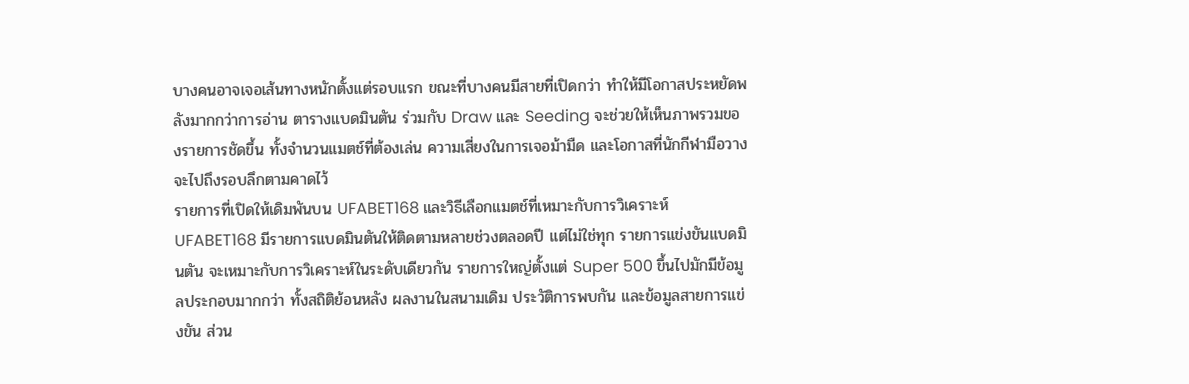บางคนอาจเจอเส้นทางหนักตั้งแต่รอบแรก ขณะที่บางคนมีสายที่เปิดกว่า ทำให้มีโอกาสประหยัดพลังมากกว่าการอ่าน ตารางแบดมินตัน ร่วมกับ Draw และ Seeding จะช่วยให้เห็นภาพรวมของรายการชัดขึ้น ทั้งจำนวนแมตช์ที่ต้องเล่น ความเสี่ยงในการเจอม้ามืด และโอกาสที่นักกีฬามือวางจะไปถึงรอบลึกตามคาดไว้
รายการที่เปิดให้เดิมพันบน UFABET168 และวิธีเลือกแมตช์ที่เหมาะกับการวิเคราะห์
UFABET168 มีรายการแบดมินตันให้ติดตามหลายช่วงตลอดปี แต่ไม่ใช่ทุก รายการแข่งขันแบดมินตัน จะเหมาะกับการวิเคราะห์ในระดับเดียวกัน รายการใหญ่ตั้งแต่ Super 500 ขึ้นไปมักมีข้อมูลประกอบมากกว่า ทั้งสถิติย้อนหลัง ผลงานในสนามเดิม ประวัติการพบกัน และข้อมูลสายการแข่งขัน ส่วน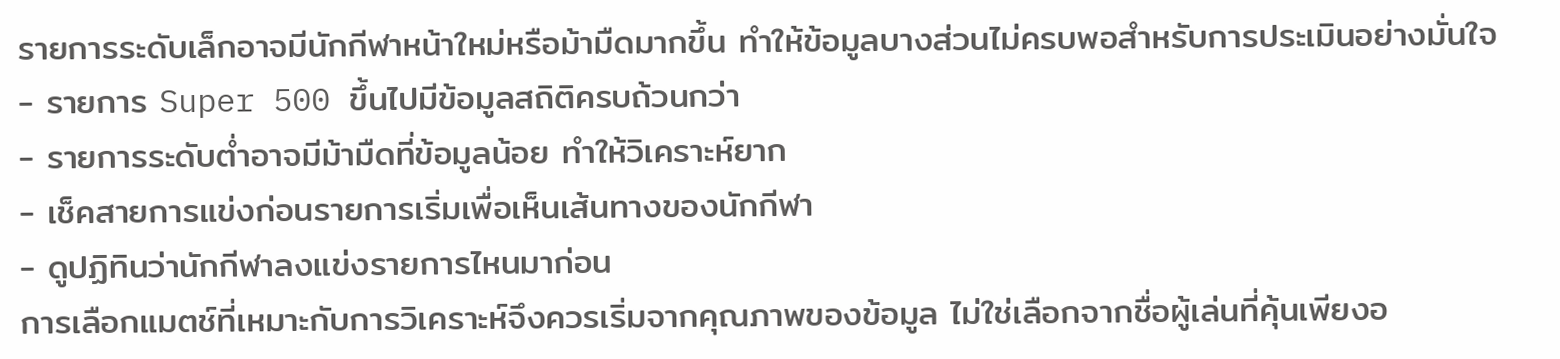รายการระดับเล็กอาจมีนักกีฬาหน้าใหม่หรือม้ามืดมากขึ้น ทำให้ข้อมูลบางส่วนไม่ครบพอสำหรับการประเมินอย่างมั่นใจ
- รายการ Super 500 ขึ้นไปมีข้อมูลสถิติครบถ้วนกว่า
- รายการระดับต่ำอาจมีม้ามืดที่ข้อมูลน้อย ทำให้วิเคราะห์ยาก
- เช็คสายการแข่งก่อนรายการเริ่มเพื่อเห็นเส้นทางของนักกีฬา
- ดูปฏิทินว่านักกีฬาลงแข่งรายการไหนมาก่อน
การเลือกแมตช์ที่เหมาะกับการวิเคราะห์จึงควรเริ่มจากคุณภาพของข้อมูล ไม่ใช่เลือกจากชื่อผู้เล่นที่คุ้นเพียงอ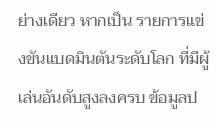ย่างเดียว หากเป็น รายการแข่งขันแบดมินตันระดับโลก ที่มีผู้เล่นอันดับสูงลงครบ ข้อมูลป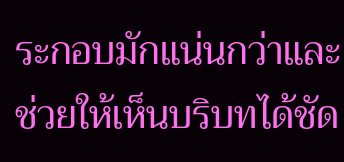ระกอบมักแน่นกว่าและช่วยให้เห็นบริบทได้ชัด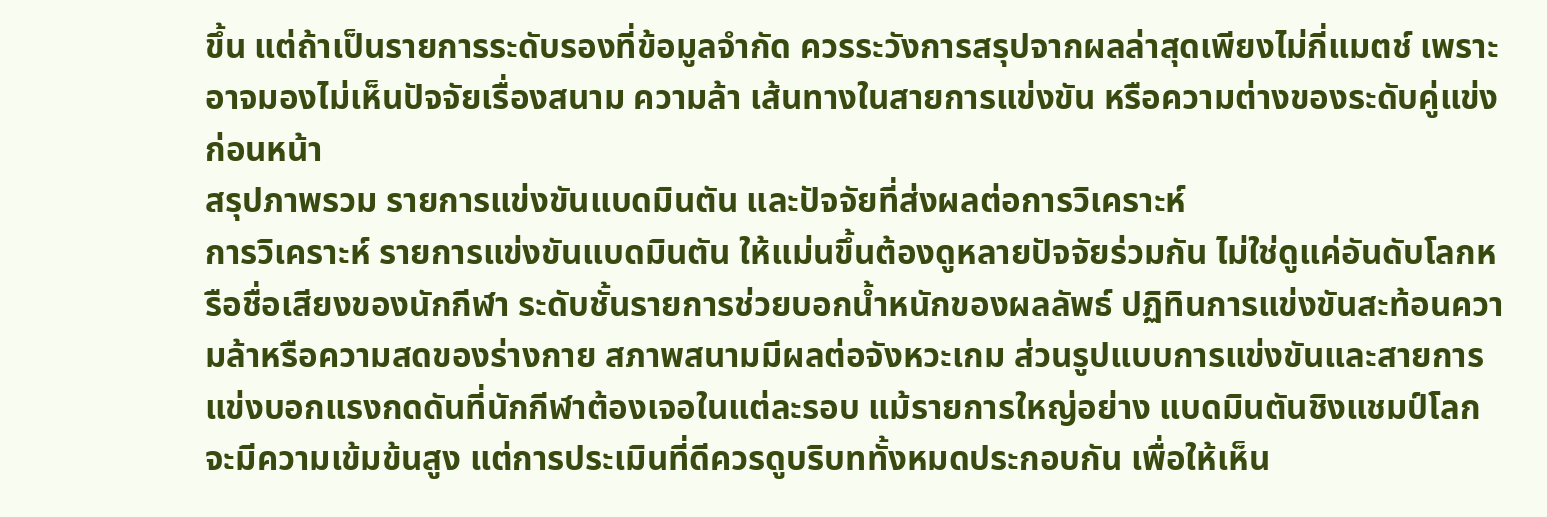ขึ้น แต่ถ้าเป็นรายการระดับรองที่ข้อมูลจำกัด ควรระวังการสรุปจากผลล่าสุดเพียงไม่กี่แมตช์ เพราะอาจมองไม่เห็นปัจจัยเรื่องสนาม ความล้า เส้นทางในสายการแข่งขัน หรือความต่างของระดับคู่แข่งก่อนหน้า
สรุปภาพรวม รายการแข่งขันแบดมินตัน และปัจจัยที่ส่งผลต่อการวิเคราะห์
การวิเคราะห์ รายการแข่งขันแบดมินตัน ให้แม่นขึ้นต้องดูหลายปัจจัยร่วมกัน ไม่ใช่ดูแค่อันดับโลกหรือชื่อเสียงของนักกีฬา ระดับชั้นรายการช่วยบอกน้ำหนักของผลลัพธ์ ปฏิทินการแข่งขันสะท้อนความล้าหรือความสดของร่างกาย สภาพสนามมีผลต่อจังหวะเกม ส่วนรูปแบบการแข่งขันและสายการแข่งบอกแรงกดดันที่นักกีฬาต้องเจอในแต่ละรอบ แม้รายการใหญ่อย่าง แบดมินตันชิงแชมป์โลก จะมีความเข้มข้นสูง แต่การประเมินที่ดีควรดูบริบททั้งหมดประกอบกัน เพื่อให้เห็น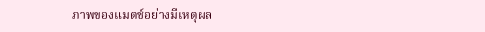ภาพของแมตช์อย่างมีเหตุผล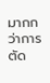มากกว่าการตัด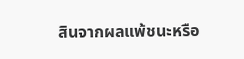สินจากผลแพ้ชนะหรือ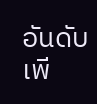อันดับเพี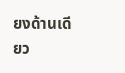ยงด้านเดียว